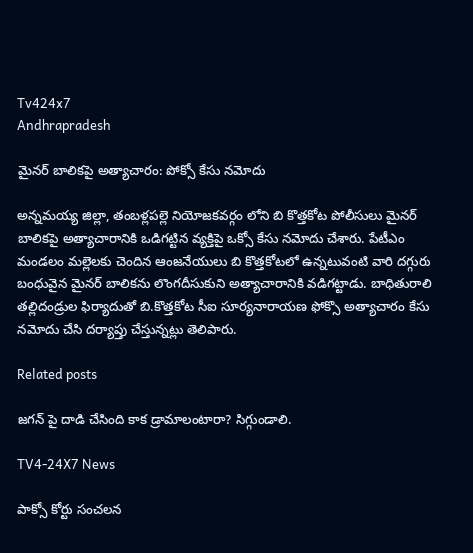Tv424x7
Andhrapradesh

మైనర్ బాలికపై అత్యాచారం: పోక్సో కేసు నమోదు

అన్నమయ్య జిల్లా, తంబళ్లపల్లె నియోజకవర్గం లోని బి కొత్తకోట పోలీసులు మైనర్ బాలికపై అత్యాచారానికి ఒడిగట్టిన వ్యక్తిపై ఒక్సో కేసు నమోదు చేశారు. పేటీఎం మండలం మల్లెలకు చెందిన ఆంజనేయులు బి కొత్తకోటలో ఉన్నటువంటి వారి దగ్గురు బంధువైన మైనర్ బాలికను లొంగదీసుకుని అత్యాచారానికి వడిగట్టాడు. బాధితురాలి తల్లిదండ్రుల ఫిర్యాదుతో బి.కొత్తకోట సీఐ సూర్యనారాయణ ఫోక్సొ అత్యాచారం కేసు నమోదు చేసి దర్యాప్తు చేస్తున్నట్లు తెలిపారు.

Related posts

జగన్ పై దాడి చేసింది కాక డ్రామాలంటారా? సిగ్గుండాలి.

TV4-24X7 News

పాక్సో కోర్టు సంచలన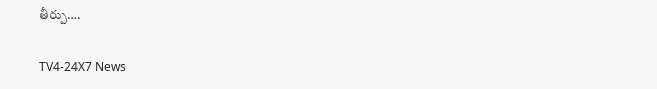తీర్పు….

TV4-24X7 News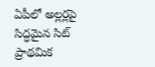ఏపీలో అల్లర్లపై సిద్ధమైన సిట్ ప్రాథమిక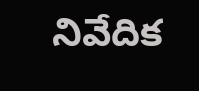నివేదిక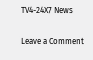TV4-24X7 News

Leave a Comment